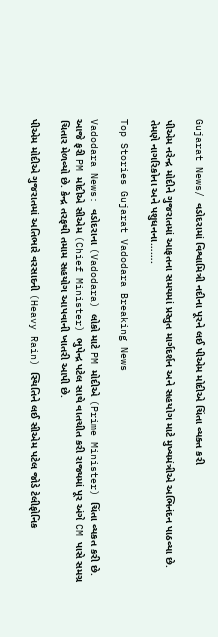Gujarat News/ વડોદરામાં વિશ્વામિત્રી નદીના પૂરને લઈ પીએમ મોદીએ ચિંતા વ્યક્ત કરી

પીએમ નરેન્દ્ર મોદીને ગુજરાતમાં આફતના સમયમાં પ્રસ્તુત માર્ગદર્શન અને સહયોગ માટે મુખ્યમંત્રીએ અભિનંદન પાઠવ્યા છે. તેમણે નાગરિકોના અને પશુધનના…….

Top Stories Gujarat Vadodara Breaking News

Vadodara News: વડોદરાના (Vadodara) લોકો માટે PM મોદીએ (Prime Minister) ચિંતા વ્યકત કરી છે.  આજે ફરી PM મોદીએ સીએમ (Chief Minister) ભુપેન્દ્ર પટેલ સાથે વાતચીત કરી રાજ્યમાં પૂર અંગે CM પાસે સમગ્ર ચિતાર મેળવ્યો છે. કેન્દ્ર તરફથી તમામ સહયોગ આપવાની ખાતરી આપી છે.

પીએમ મોદીએ ગુજરાતમાં અતિભારે વરસાદની (Heavy Rain) સ્થિતિને લઈ સીએમ પટેલ જોડે ટેલીફોનિક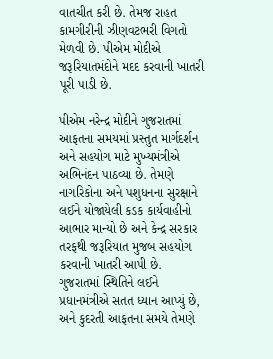વાતચીત કરી છે. તેમજ રાહત કામગીરીની ઝીણવટભરી વિગતો મેળવી છે. પીએમ મોદીએ જરૂરિયાતમંદોને મદદ કરવાની ખાતરી પૂરી પાડી છે.

પીએમ નરેન્દ્ર મોદીને ગુજરાતમાં આફતના સમયમાં પ્રસ્તુત માર્ગદર્શન અને સહયોગ માટે મુખ્યમંત્રીએ અભિનંદન પાઠવ્યા છે. તેમણે નાગરિકોના અને પશુધનના સુરક્ષાને લઈને યોજાયેલી કડક કાર્યવાહીનો આભાર માન્યો છે અને કેન્દ્ર સરકાર તરફથી જરૂરિયાત મુજબ સહયોગ કરવાની ખાતરી આપી છે. ગુજરાતમાં સ્થિતિને લઈને પ્રધાનમંત્રીએ સતત ધ્યાન આપ્યું છે, અને કુદરતી આફતના સમયે તેમણે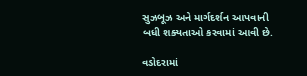સુઝબૂઝ અને માર્ગદર્શન આપવાની બધી શક્યતાઓ કરવામાં આવી છે.

વડોદરામાં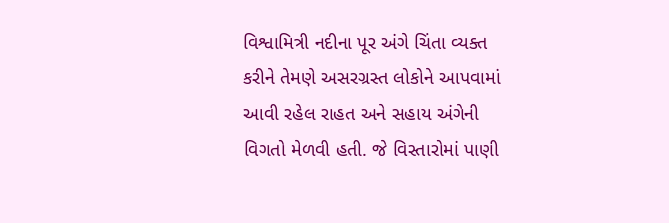વિશ્વામિત્રી નદીના પૂર અંગે ચિંતા વ્યક્ત કરીને તેમણે અસરગ્રસ્ત લોકોને આપવામાં આવી રહેલ રાહત અને સહાય અંગેની વિગતો મેળવી હતી. જે વિસ્તારોમાં પાણી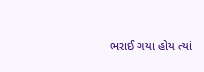ભરાઈ ગયા હોય ત્યાં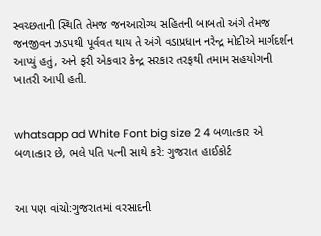સ્વચ્છતાની સ્થિતિ તેમજ જનઆરોગ્ય સહિતની બાબતો અંગે તેમજ જનજીવન ઝડપથી પૂર્વવત થાય તે અંગે વડાપ્રધાન નરેન્દ્ર મોદીએ માર્ગદર્શન આપ્યું હતું, અને ફરી એકવાર કેન્દ્ર સરકાર તરફથી તમામ સહયોગની ખાતરી આપી હતી.


whatsapp ad White Font big size 2 4 બળાત્કાર એ બળાત્કાર છે, ભલે પતિ પત્ની સાથે કરે: ગુજરાત હાઈકોર્ટ


આ પણ વાંચો:ગુજરાતમાં વરસાદની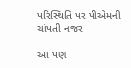પરિસ્થિતિ પર પીએમની ચાંપતી નજર

આ પણ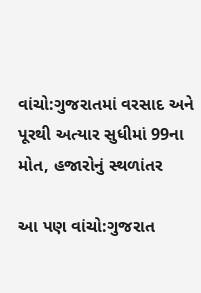વાંચો:ગુજરાતમાં વરસાદ અને પૂરથી અત્યાર સુધીમાં 99ના મોત, હજારોનું સ્થળાંતર

આ પણ વાંચો:ગુજરાત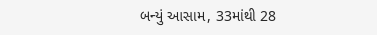બન્યું આસામ, 33માંથી 28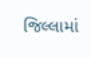જિલ્લામાં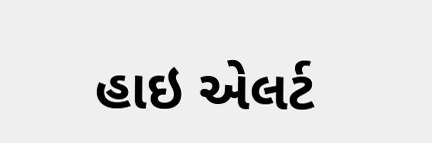હાઇ એલર્ટ